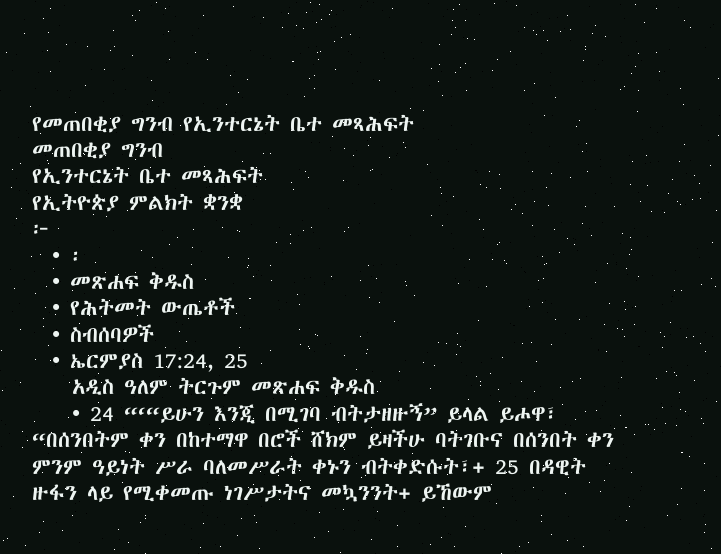የመጠበቂያ ግንብ የኢንተርኔት ቤተ መጻሕፍት
መጠበቂያ ግንብ
የኢንተርኔት ቤተ መጻሕፍት
የኢትዮጵያ ምልክት ቋንቋ
፦
  • ፡
  • መጽሐፍ ቅዱስ
  • የሕትመት ውጤቶች
  • ስብሰባዎች
  • ኤርምያስ 17:24, 25
    አዲስ ዓለም ትርጉም መጽሐፍ ቅዱስ
    • 24 “‘“ይሁን እንጂ በሚገባ ብትታዘዙኝ” ይላል ይሖዋ፣ “በሰንበትም ቀን በከተማዋ በሮች ሸክም ይዛችሁ ባትገቡና በሰንበት ቀን ምንም ዓይነት ሥራ ባለመሥራት ቀኑን ብትቀድሱት፣+ 25 በዳዊት ዙፋን ላይ የሚቀመጡ ነገሥታትና መኳንንት+ ይኸውም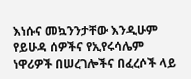እነሱና መኳንንታቸው እንዲሁም የይሁዳ ሰዎችና የኢየሩሳሌም ነዋሪዎች በሠረገሎችና በፈረሶች ላይ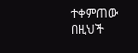ተቀምጠው በዚህች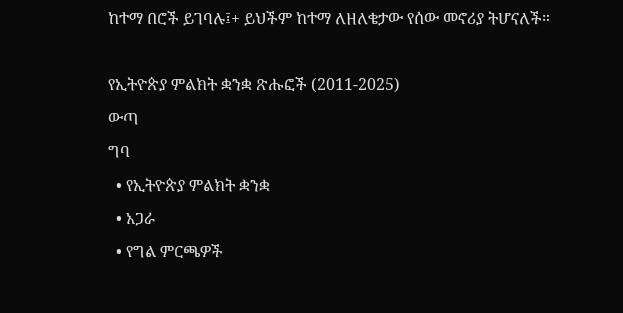ከተማ በሮች ይገባሉ፤+ ይህችም ከተማ ለዘለቄታው የሰው መኖሪያ ትሆናለች።

የኢትዮጵያ ምልክት ቋንቋ ጽሑፎች (2011-2025)
ውጣ
ግባ
  • የኢትዮጵያ ምልክት ቋንቋ
  • አጋራ
  • የግል ምርጫዎች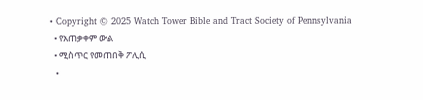• Copyright © 2025 Watch Tower Bible and Tract Society of Pennsylvania
  • የአጠቃቀም ውል
  • ሚስጥር የመጠበቅ ፖሊሲ
  •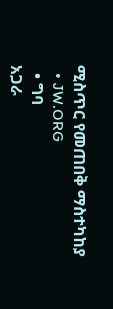ሚስጥር የመጠበቅ ማስተካከያ
  • JW.ORG
  • ግባ
አጋራ